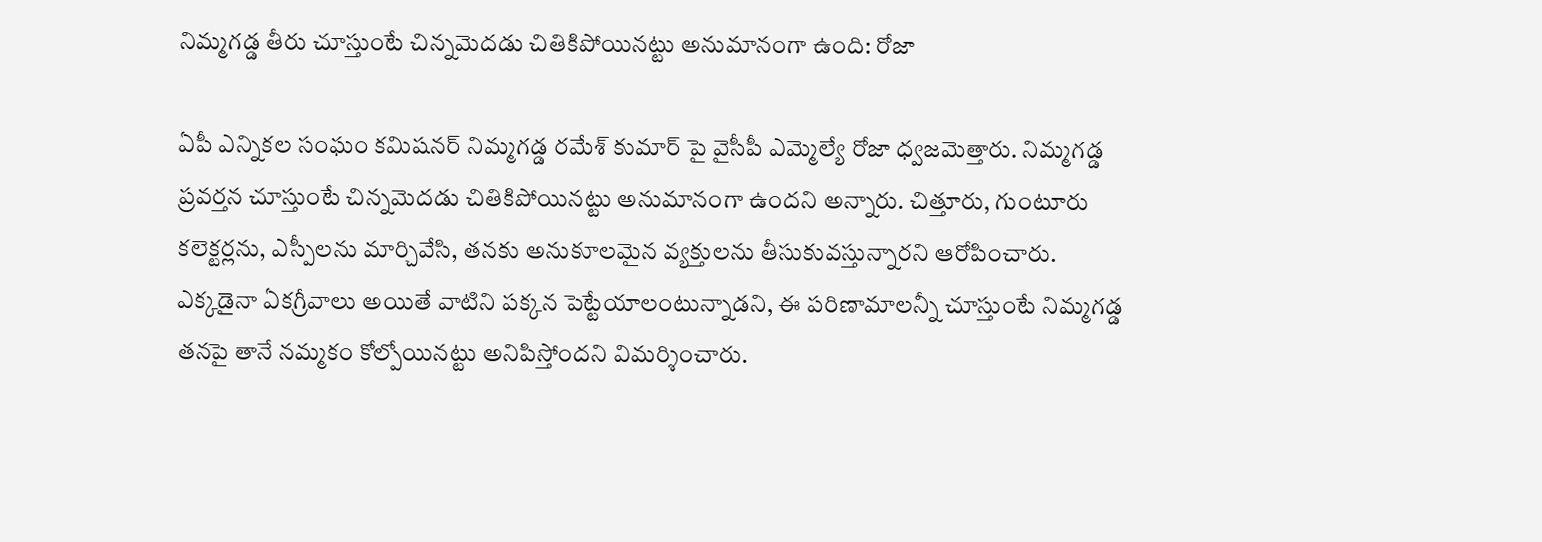నిమ్మగడ్డ తీరు చూస్తుంటే చిన్నమెదడు చితికిపోయినట్టు అనుమానంగా ఉంది: రోజా

ఏపీ ఎన్నికల సంఘం కమిషనర్ నిమ్మగడ్డ రమేశ్ కుమార్ పై వైసీపీ ఎమ్మెల్యే రోజా ధ్వజమెత్తారు. నిమ్మగడ్డ ప్రవర్తన చూస్తుంటే చిన్నమెదడు చితికిపోయినట్టు అనుమానంగా ఉందని అన్నారు. చిత్తూరు, గుంటూరు కలెక్టర్లను, ఎస్పీలను మార్చివేసి, తనకు అనుకూలమైన వ్యక్తులను తీసుకువస్తున్నారని ఆరోపించారు. ఎక్కడైనా ఏకగ్రీవాలు అయితే వాటిని పక్కన పెట్టేయాలంటున్నాడని, ఈ పరిణామాలన్నీ చూస్తుంటే నిమ్మగడ్డ తనపై తానే నమ్మకం కోల్పోయినట్టు అనిపిస్తోందని విమర్శించారు.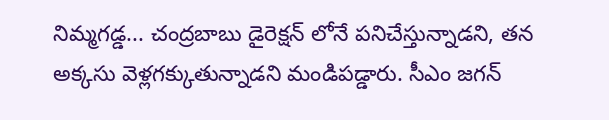నిమ్మగడ్డ... చంద్రబాబు డైరెక్షన్ లోనే పనిచేస్తున్నాడని, తన అక్కసు వెళ్లగక్కుతున్నాడని మండిపడ్డారు. సీఎం జగన్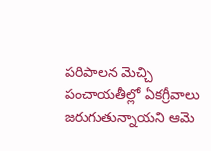పరిపాలన మెచ్చి పంచాయతీల్లో ఏకగ్రీవాలు జరుగుతున్నాయని ఆమె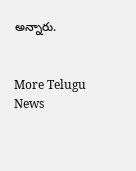అన్నారు.


More Telugu News